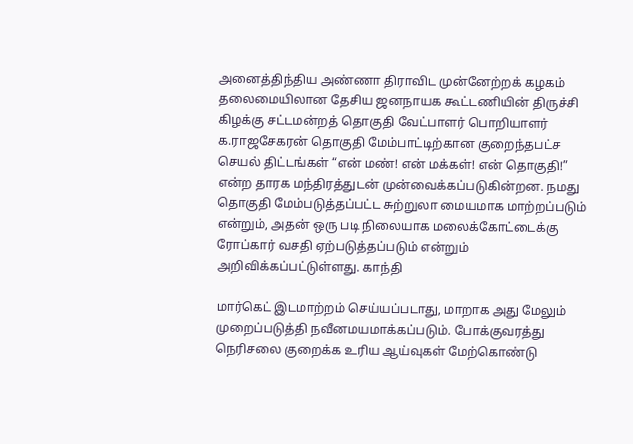அனைத்திந்திய அண்ணா திராவிட முன்னேற்றக் கழகம் தலைமையிலான தேசிய ஜனநாயக கூட்டணியின் திருச்சி கிழக்கு சட்டமன்றத் தொகுதி வேட்பாளர் பொறியாளர் க.ராஜசேகரன் தொகுதி மேம்பாட்டிற்கான குறைந்தபட்ச செயல் திட்டங்கள் “என் மண்! என் மக்கள்! என் தொகுதி!” என்ற தாரக மந்திரத்துடன் முன்வைக்கப்படுகின்றன. நமது தொகுதி மேம்படுத்தப்பட்ட சுற்றுலா மையமாக மாற்றப்படும் என்றும், அதன் ஒரு படி நிலையாக மலைக்கோட்டைக்கு ரோப்கார் வசதி ஏற்படுத்தப்படும் என்றும் அறிவிக்கப்பட்டுள்ளது. காந்தி

மார்கெட் இடமாற்றம் செய்யப்படாது, மாறாக அது மேலும் முறைப்படுத்தி நவீனமயமாக்கப்படும். போக்குவரத்து நெரிசலை குறைக்க உரிய ஆய்வுகள் மேற்கொண்டு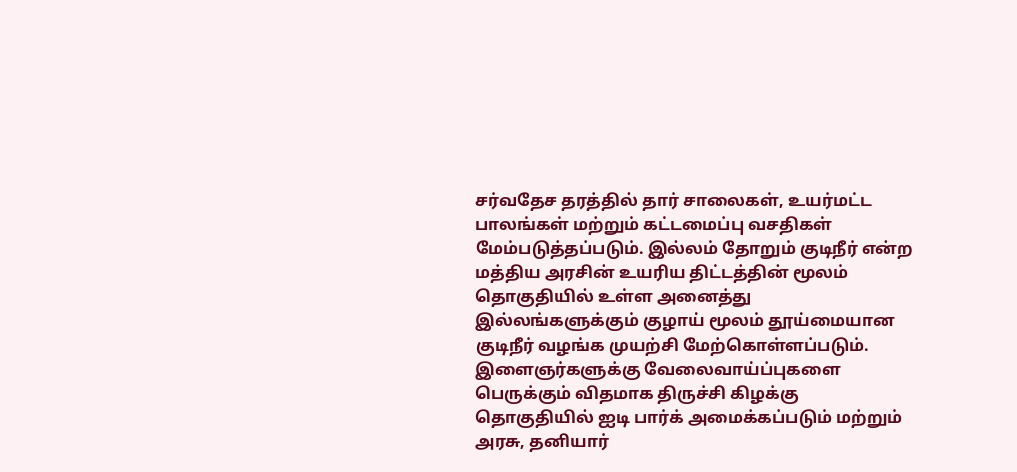சர்வதேச தரத்தில் தார் சாலைகள், உயர்மட்ட பாலங்கள் மற்றும் கட்டமைப்பு வசதிகள் மேம்படுத்தப்படும். இல்லம் தோறும் குடிநீர் என்ற மத்திய அரசின் உயரிய திட்டத்தின் மூலம் தொகுதியில் உள்ள அனைத்து இல்லங்களுக்கும் குழாய் மூலம் தூய்மையான குடிநீர் வழங்க முயற்சி மேற்கொள்ளப்படும்.
இளைஞர்களுக்கு வேலைவாய்ப்புகளை பெருக்கும் விதமாக திருச்சி கிழக்கு தொகுதியில் ஐடி பார்க் அமைக்கப்படும் மற்றும் அரசு, தனியார்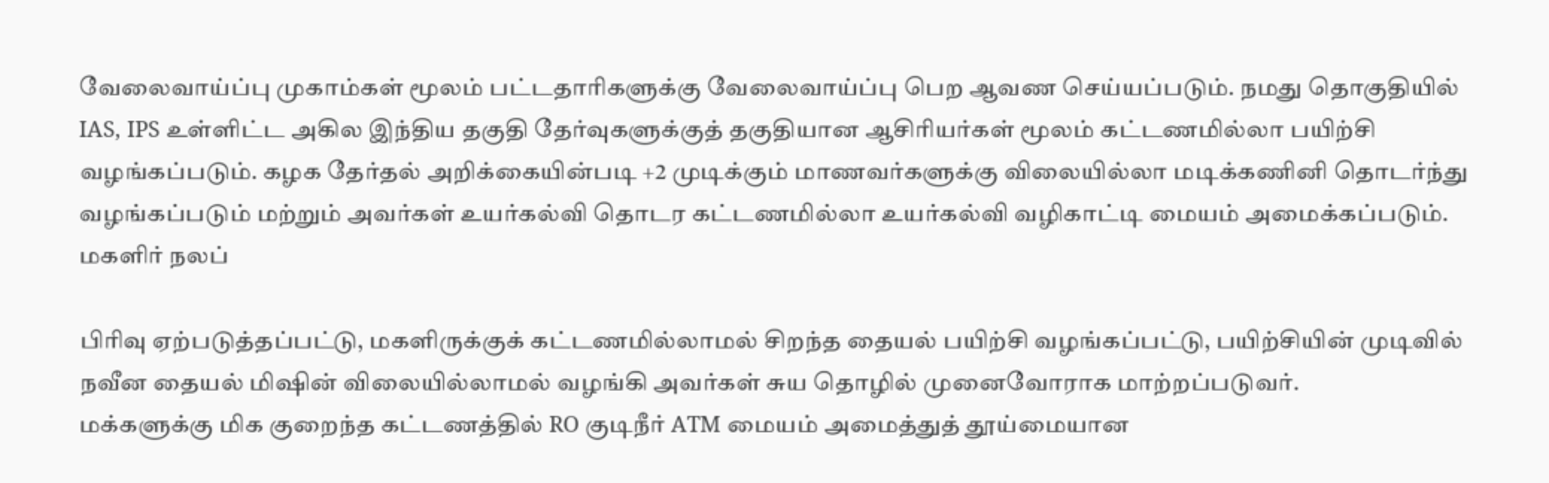வேலைவாய்ப்பு முகாம்கள் மூலம் பட்டதாரிகளுக்கு வேலைவாய்ப்பு பெற ஆவண செய்யப்படும். நமது தொகுதியில் IAS, IPS உள்ளிட்ட அகில இந்திய தகுதி தேர்வுகளுக்குத் தகுதியான ஆசிரியர்கள் மூலம் கட்டணமில்லா பயிற்சி வழங்கப்படும். கழக தேர்தல் அறிக்கையின்படி +2 முடிக்கும் மாணவர்களுக்கு விலையில்லா மடிக்கணினி தொடர்ந்து வழங்கப்படும் மற்றும் அவர்கள் உயர்கல்வி தொடர கட்டணமில்லா உயர்கல்வி வழிகாட்டி மையம் அமைக்கப்படும். மகளிர் நலப்

பிரிவு ஏற்படுத்தப்பட்டு, மகளிருக்குக் கட்டணமில்லாமல் சிறந்த தையல் பயிற்சி வழங்கப்பட்டு, பயிற்சியின் முடிவில் நவீன தையல் மிஷின் விலையில்லாமல் வழங்கி அவர்கள் சுய தொழில் முனைவோராக மாற்றப்படுவர்.
மக்களுக்கு மிக குறைந்த கட்டணத்தில் RO குடிநீர் ATM மையம் அமைத்துத் தூய்மையான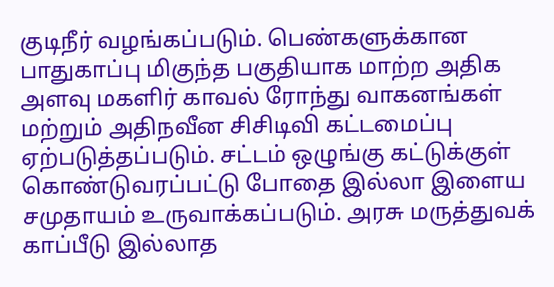குடிநீர் வழங்கப்படும். பெண்களுக்கான பாதுகாப்பு மிகுந்த பகுதியாக மாற்ற அதிக அளவு மகளிர் காவல் ரோந்து வாகனங்கள் மற்றும் அதிநவீன சிசிடிவி கட்டமைப்பு ஏற்படுத்தப்படும். சட்டம் ஒழுங்கு கட்டுக்குள் கொண்டுவரப்பட்டு போதை இல்லா இளைய சமுதாயம் உருவாக்கப்படும். அரசு மருத்துவக் காப்பீடு இல்லாத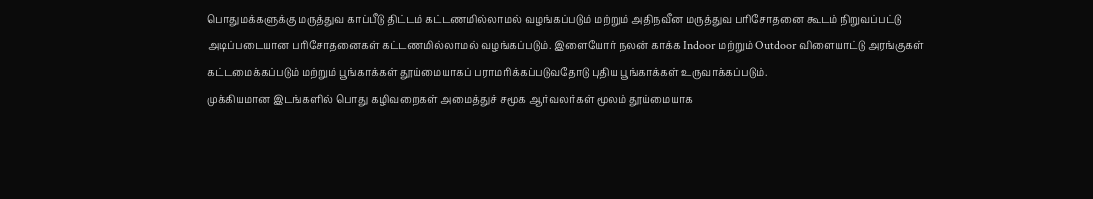பொதுமக்களுக்கு மருத்துவ காப்பீடு திட்டம் கட்டணமில்லாமல் வழங்கப்படும் மற்றும் அதிநவீன மருத்துவ பரிசோதனை கூடம் நிறுவப்பட்டு அடிப்படையான பரிசோதனைகள் கட்டணமில்லாமல் வழங்கப்படும். இளையோர் நலன் காக்க Indoor மற்றும் Outdoor விளையாட்டு அரங்குகள் கட்டமைக்கப்படும் மற்றும் பூங்காக்கள் தூய்மையாகப் பராமரிக்கப்படுவதோடு புதிய பூங்காக்கள் உருவாக்கப்படும்.
முக்கியமான இடங்களில் பொது கழிவறைகள் அமைத்துச் சமூக ஆர்வலர்கள் மூலம் தூய்மையாக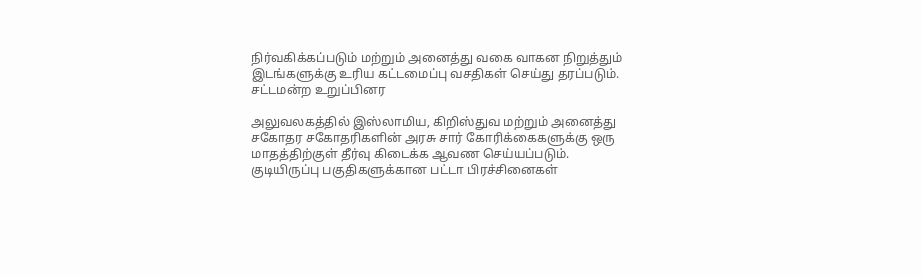நிர்வகிக்கப்படும் மற்றும் அனைத்து வகை வாகன நிறுத்தும் இடங்களுக்கு உரிய கட்டமைப்பு வசதிகள் செய்து தரப்படும். சட்டமன்ற உறுப்பினர

அலுவலகத்தில் இஸ்லாமிய, கிறிஸ்துவ மற்றும் அனைத்து சகோதர சகோதரிகளின் அரசு சார் கோரிக்கைகளுக்கு ஒரு மாதத்திற்குள் தீர்வு கிடைக்க ஆவண செய்யப்படும். குடியிருப்பு பகுதிகளுக்கான பட்டா பிரச்சினைகள்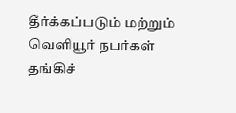தீர்க்கப்படும் மற்றும் வெளியூர் நபர்கள் தங்கிச்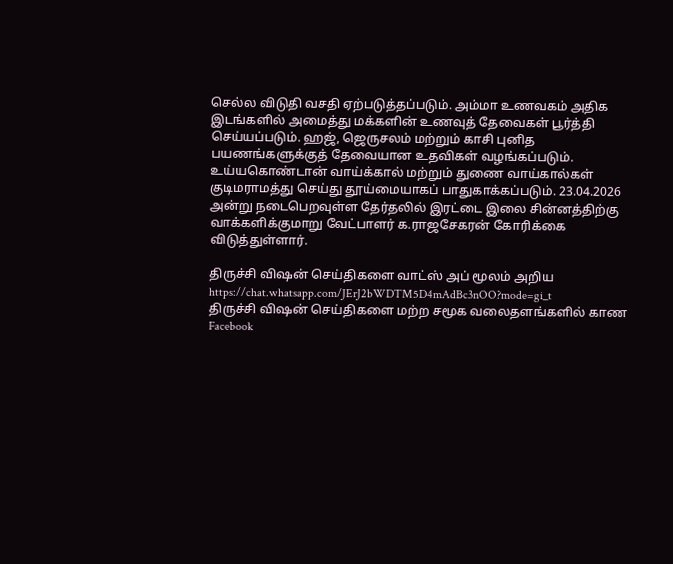செல்ல விடுதி வசதி ஏற்படுத்தப்படும். அம்மா உணவகம் அதிக இடங்களில் அமைத்து மக்களின் உணவுத் தேவைகள் பூர்த்தி செய்யப்படும். ஹஜ், ஜெருசலம் மற்றும் காசி புனித பயணங்களுக்குத் தேவையான உதவிகள் வழங்கப்படும். உய்யகொண்டான் வாய்க்கால் மற்றும் துணை வாய்கால்கள் குடிமராமத்து செய்து தூய்மையாகப் பாதுகாக்கப்படும். 23.04.2026 அன்று நடைபெறவுள்ள தேர்தலில் இரட்டை இலை சின்னத்திற்கு வாக்களிக்குமாறு வேட்பாளர் க.ராஜசேகரன் கோரிக்கை விடுத்துள்ளார்.

திருச்சி விஷன் செய்திகளை வாட்ஸ் அப் மூலம் அறிய
https://chat.whatsapp.com/JErJ2bWDTM5D4mAdBc3nOO?mode=gi_t
திருச்சி விஷன் செய்திகளை மற்ற சமூக வலைதளங்களில் காண
Facebook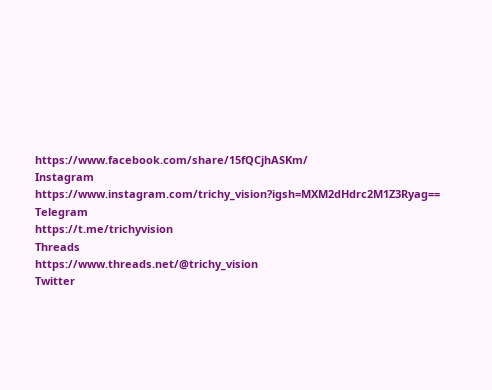https://www.facebook.com/share/15fQCjhASKm/
Instagram
https://www.instagram.com/trichy_vision?igsh=MXM2dHdrc2M1Z3Ryag==
Telegram
https://t.me/trichyvision
Threads
https://www.threads.net/@trichy_vision
Twitter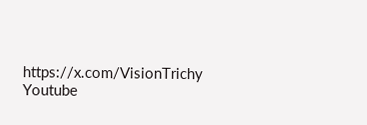https://x.com/VisionTrichy
Youtube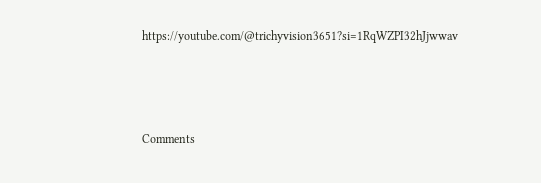https://youtube.com/@trichyvision3651?si=1RqWZPI32hJjwwav



Comments